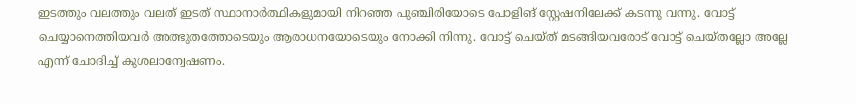ഇടത്തും വലത്തും വലത് ഇടത് സ്ഥാനാർത്ഥികളുമായി നിറഞ്ഞ പുഞ്ചിരിയോടെ പോളിങ് സ്റ്റേഷനിലേക്ക് കടന്നു വന്നു. വോട്ട് ചെയ്യാനെത്തിയവർ അത്ഭുതത്തോടെയും ആരാധനയോടെയും നോക്കി നിന്നു. വോട്ട് ചെയ്ത് മടങ്ങിയവരോട് വോട്ട് ചെയ്തല്ലോ അല്ലേ എന്ന് ചോദിച്ച് കുശലാന്വേഷണം.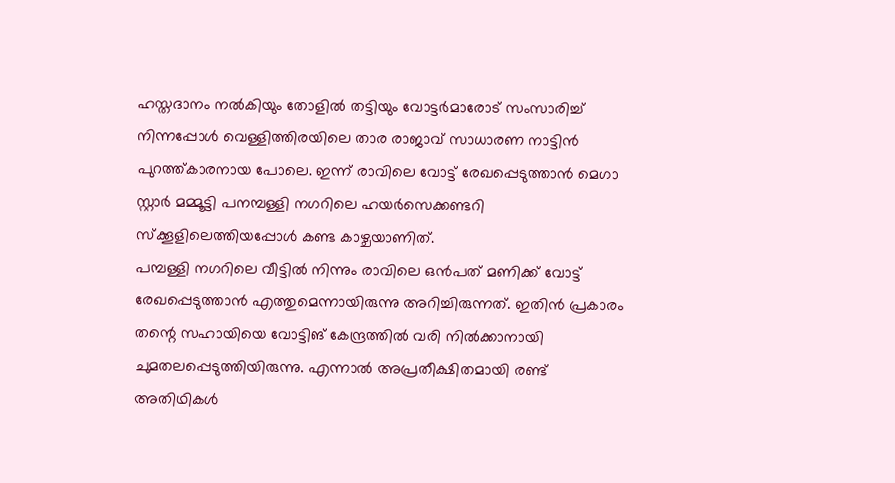ഹസ്തദാനം നൽകിയും തോളിൽ തട്ടിയും വോട്ടർമാരോട് സംസാരിച്ച് നിന്നപ്പോൾ വെള്ളിത്തിരയിലെ താര രാജാവ് സാധാരണ നാട്ടിൻ പുറത്ത്കാരനായ പോലെ. ഇന്ന് രാവിലെ വോട്ട് രേഖപ്പെടുത്താൻ മെഗാ സ്റ്റാർ മമ്മൂട്ടി പനമ്പള്ളി നഗറിലെ ഹയർസെക്കണ്ടറി സ്ക്കൂളിലെത്തിയപ്പോൾ കണ്ട കാഴ്ചയാണിത്.
പമ്പള്ളി നഗറിലെ വീട്ടിൽ നിന്നും രാവിലെ ഒൻപത് മണിക്ക് വോട്ട് രേഖപ്പെടുത്താൻ എത്തുമെന്നായിരുന്നു അറിച്ചിരുന്നത്. ഇതിൻ പ്രകാരം തന്റെ സഹായിയെ വോട്ടിങ് കേന്ദ്രത്തിൽ വരി നിൽക്കാനായി ചുമതലപ്പെടുത്തിയിരുന്നു. എന്നാൽ അപ്രതീക്ഷിതമായി രണ്ട് അതിഥികൾ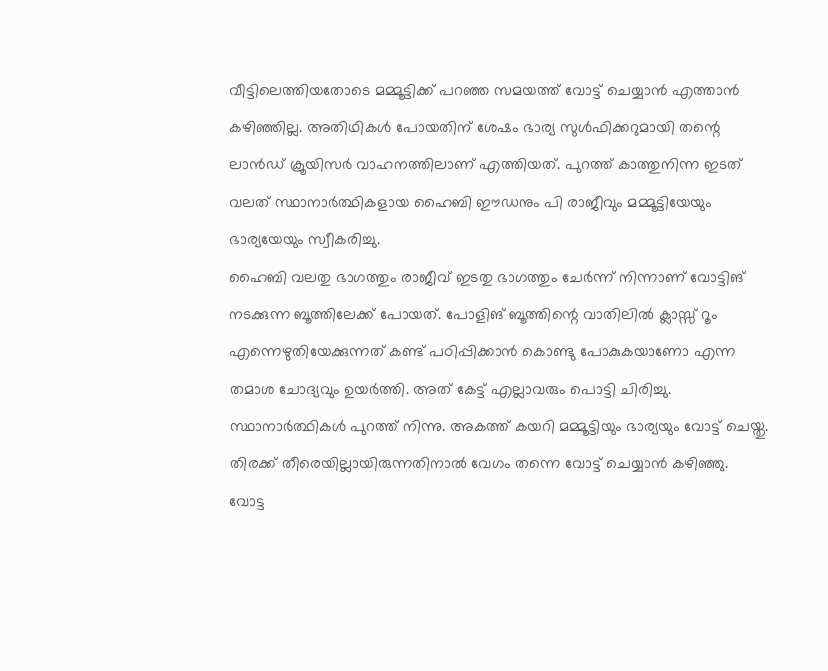വീട്ടിലെത്തിയതോടെ മമ്മൂട്ടിക്ക് പറഞ്ഞ സമയത്ത് വോട്ട് ചെയ്യാൻ എത്താൻ കഴിഞ്ഞില്ല. അതിഥികൾ പോയതിന് ശേഷം ഭാര്യ സുൾഫിക്കറുമായി തന്റെ ലാൻഡ് ക്രൂയിസർ വാഹനത്തിലാണ് എത്തിയത്. പുറത്ത് കാത്തുനിന്ന ഇടത് വലത് സ്ഥാനാർത്ഥികളായ ഹൈബി ഈഡനും പി രാജീവും മമ്മൂട്ടിയേയും ഭാര്യയേയും സ്വീകരിച്ചു.
ഹൈബി വലതു ഭാഗത്തും രാജീവ് ഇടതു ഭാഗത്തും ചേർന്ന് നിന്നാണ് വോട്ടിങ് നടക്കുന്ന ബൂത്തിലേക്ക് പോയത്. പോളിങ് ബൂത്തിന്റെ വാതിലിൽ ക്ലാസ്സ് റൂം എന്നെഴുതിയേക്കുന്നത് കണ്ട് പഠിപ്പിക്കാൻ കൊണ്ടു പോകുകയാണോ എന്ന തമാശ ചോദ്യവും ഉയർത്തി. അത് കേട്ട് എല്ലാവരും പൊട്ടി ചിരിച്ചു. സ്ഥാനാർത്ഥികൾ പുറത്ത് നിന്നു. അകത്ത് കയറി മമ്മൂട്ടിയും ഭാര്യയും വോട്ട് ചെയ്തു. തിരക്ക് തീരെയില്ലായിരുന്നതിനാൽ വേഗം തന്നെ വോട്ട് ചെയ്യാൻ കഴിഞ്ഞു.
വോട്ട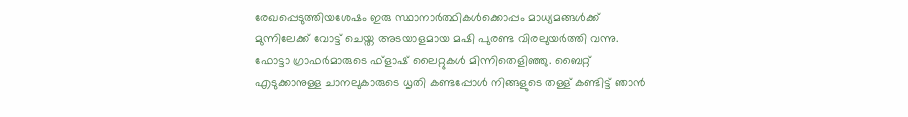രേഖപ്പെടുത്തിയശേഷം ഇരു സ്ഥാനാർത്ഥികൾക്കൊപ്പം മാധ്യമങ്ങൾക്ക് മുന്നിലേക്ക് വോട്ട് ചെയ്ത അടയാളമായ മഷി പുരണ്ട വിരലുയർത്തി വന്നു. ഫോട്ടാ ഗ്രാഫർമാരുടെ ഫ്ളാഷ് ലൈറ്റുകൾ മിന്നിതെളിഞ്ഞു. ബൈറ്റ് എടുക്കാനുള്ള ചാനലുകാരുടെ ധൃതി കണ്ടപ്പോൾ നിങ്ങളുടെ തള്ള് കണ്ടിട്ട് ഞാൻ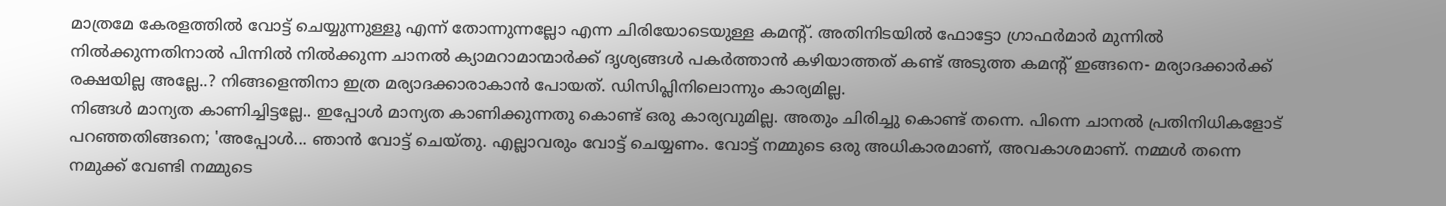മാത്രമേ കേരളത്തിൽ വോട്ട് ചെയ്യുന്നുള്ളൂ എന്ന് തോന്നുന്നല്ലോ എന്ന ചിരിയോടെയുള്ള കമന്റ്. അതിനിടയിൽ ഫോട്ടോ ഗ്രാഫർമാർ മുന്നിൽ നിൽക്കുന്നതിനാൽ പിന്നിൽ നിൽക്കുന്ന ചാനൽ ക്യാമറാമാന്മാർക്ക് ദൃശ്യങ്ങൾ പകർത്താൻ കഴിയാത്തത് കണ്ട് അടുത്ത കമന്റ് ഇങ്ങനെ- മര്യാദക്കാർക്ക് രക്ഷയില്ല അല്ലേ..? നിങ്ങളെന്തിനാ ഇത്ര മര്യാദക്കാരാകാൻ പോയത്. ഡിസിപ്ലിനിലൊന്നും കാര്യമില്ല.
നിങ്ങൾ മാന്യത കാണിച്ചിട്ടല്ലേ.. ഇപ്പോൾ മാന്യത കാണിക്കുന്നതു കൊണ്ട് ഒരു കാര്യവുമില്ല. അതും ചിരിച്ചു കൊണ്ട് തന്നെ. പിന്നെ ചാനൽ പ്രതിനിധികളോട് പറഞ്ഞതിങ്ങനെ; 'അപ്പോൾ... ഞാൻ വോട്ട് ചെയ്തു. എല്ലാവരും വോട്ട് ചെയ്യണം. വോട്ട് നമ്മുടെ ഒരു അധികാരമാണ്, അവകാശമാണ്. നമ്മൾ തന്നെ നമുക്ക് വേണ്ടി നമ്മുടെ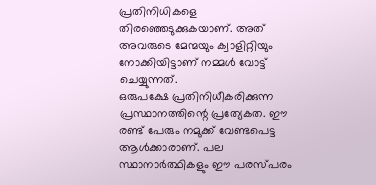പ്രതിനിധികളെ തിരഞ്ഞെടുക്കുകയാണ്. അത് അവരുടെ മേന്മയും ക്വാളിറ്റിയും നോക്കിയിട്ടാണ് നമ്മൾ വോട്ട് ചെയ്യുന്നത്.
ഒരുപക്ഷേ പ്രതിനിധീകരിക്കുന്ന പ്രസ്ഥാനത്തിന്റെ പ്രത്യേകത. ഈ രണ്ട് പേരും നമുക്ക് വേണ്ടപെട്ട ആൾക്കാരാണ്. പല സ്ഥാനാർത്ഥികളും ഈ പരസ്പരം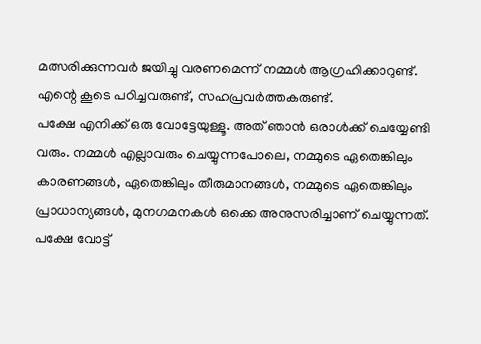മത്സരിക്കുന്നവർ ജയിച്ചു വരണമെന്ന് നമ്മൾ ആഗ്രഹിക്കാറുണ്ട്. എന്റെ കൂടെ പഠിച്ചവരുണ്ട്, സഹപ്രവർത്തകരുണ്ട്.
പക്ഷേ എനിക്ക് ഒരു വോട്ടേയുള്ളൂ. അത് ഞാൻ ഒരാൾക്ക് ചെയ്യേണ്ടി വരും. നമ്മൾ എല്ലാവരും ചെയ്യുന്നപോലെ, നമ്മുടെ ഏതെങ്കിലും കാരണങ്ങൾ, ഏതെങ്കിലും തീരുമാനങ്ങൾ, നമ്മുടെ ഏതെങ്കിലും പ്രാധാന്യങ്ങൾ, മുനഗമനകൾ ഒക്കെ അനുസരിച്ചാണ് ചെയ്യുന്നത്. പക്ഷേ വോട്ട്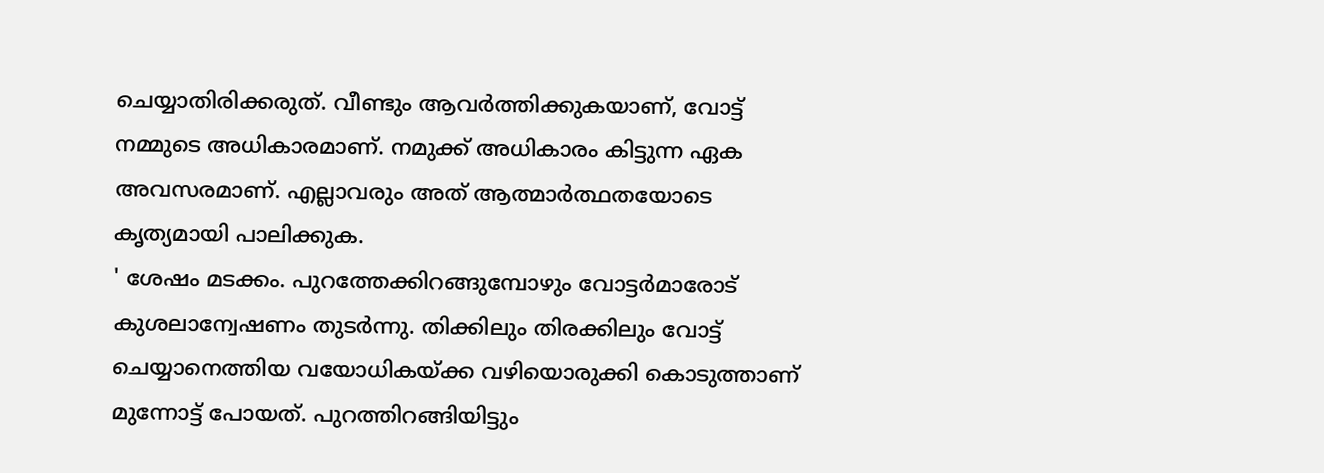ചെയ്യാതിരിക്കരുത്. വീണ്ടും ആവർത്തിക്കുകയാണ്, വോട്ട് നമ്മുടെ അധികാരമാണ്. നമുക്ക് അധികാരം കിട്ടുന്ന ഏക അവസരമാണ്. എല്ലാവരും അത് ആത്മാർത്ഥതയോടെ കൃത്യമായി പാലിക്കുക.
' ശേഷം മടക്കം. പുറത്തേക്കിറങ്ങുമ്പോഴും വോട്ടർമാരോട് കുശലാന്വേഷണം തുടർന്നു. തിക്കിലും തിരക്കിലും വോട്ട് ചെയ്യാനെത്തിയ വയോധികയ്ക്ക വഴിയൊരുക്കി കൊടുത്താണ് മുന്നോട്ട് പോയത്. പുറത്തിറങ്ങിയിട്ടും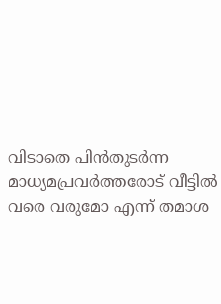വിടാതെ പിൻതുടർന്ന മാധ്യമപ്രവർത്തരോട് വീട്ടിൽ വരെ വരുമോ എന്ന് തമാശ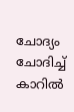ചോദ്യം ചോദിച്ച് കാറിൽ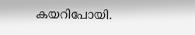കയറിപോയി.